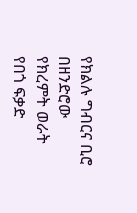የክልሉ ግብርና ቢሮ በዘንድሮው የክረምት ወራት የበጎ ፍቃድ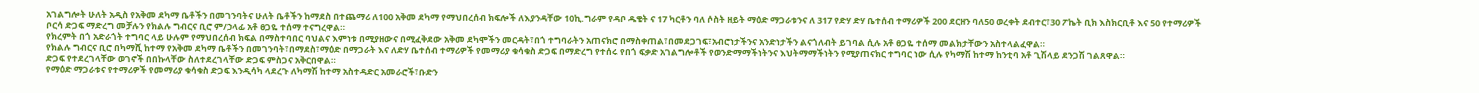አገልግሎት ሁለት አዲስ የአቅመ ደካማ ቤቶችን በመገንባትና ሁለት ቤቶችን ከማደስ በተጨማሪ ለ100 አቅመ ደካማ የማህበረሰብ ክፍሎች ለእያንዳቸው 10ኪ.ግራም የዳቦ ዱቄት ና 17 ካርቶን ባለ ሶስት ዘይት ማዕድ ማጋራቱንና ለ 317 የድሃ ድሃ ቤተሰብ ተማሪዎች 200 ደርዘን ባለ50 ወረቀት ደብተር፣30 ፖኬት ቢክ እስክርቢቶ እና 50 የተማሪዎች ቦርሳ ድጋፍ ማድረግ መቻሉን የክልሉ ግብርና ቢሮ ም/ኃላፊ አቶ ፀጋዬ ተሰማ ተናግረዋል።
የክረምት በጎ አድራጎት ተግባር ላይ ሁሉም የማህበረሰብ ክፍል በማስተባበር ባህልና እምነቱ በሚያዘውና በሚፈቅደው አቅመ ደካሞችን መርዳት፣በጎ ተግባራትን አጠናክሮ በማስቀጠል፣በመደጋገፍ፣አብሮነታችንና አንድነታችን ልናጎለብት ይገባል ሲሉ አቶ ፀጋዬ ተሰማ መልክታቸውን አስተላልፈዋል።
የክልሉ ግብርና ቢሮ በካማሺ ከተማ የአቅመ ደካማ ቤቶችን በመገንባት፣በማደስ፣ማዕድ በማጋራት እና ለድሃ ቤተሰብ ተማሪዎች የመማሪያ ቁሳቁስ ድጋፍ በማድረግ የተሰሩ የበጎ ፍቃድ አገልግሎቶች የወንድማማችነትንና እህትማማችነትን የሚያጠናክር ተግባር ነው ሲሉ የካማሽ ከተማ ከንቲባ አቶ ጊሽላይ ደንጋሽ ገልጸዋል።
ድጋፍ የተደረገላቸው ወገኖች በበኩላቸው ስለተደረገላቸው ድጋፍ ምስጋና አቅርበዋል።
የማዕድ ማጋራቱና የተማሪዎች የመማሪያ ቁሳቁስ ድጋፍ እንዲሳካ ላደረጉ ለካማሽ ከተማ አስተዳድር አመራሮች፣ቡድን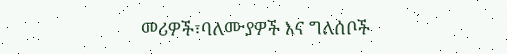መሪዎች፣ባለሙያዎች እና ግለሰቦች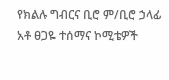የክልሉ ግብርና ቢሮ ም/ቢሮ ኃላፊ አቶ ፀጋዬ ተሰማና ኮሚቴዎች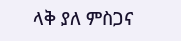ላቅ ያለ ምስጋና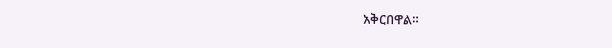አቅርበዋል።